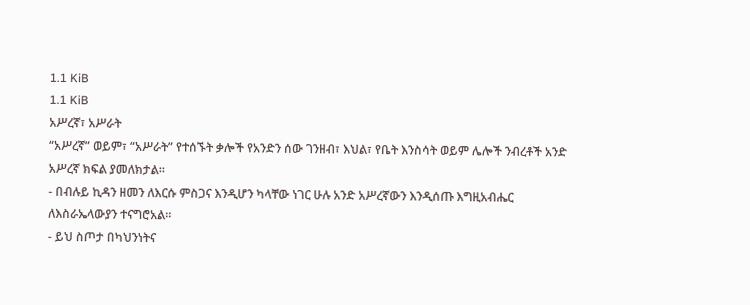1.1 KiB
1.1 KiB
አሥረኛ፣ አሥራት
“አሥረኛ” ወይም፣ “አሥራት” የተሰኙት ቃሎች የአንድን ሰው ገንዘብ፣ እህል፣ የቤት እንስሳት ወይም ሌሎች ንብረቶች አንድ አሥረኛ ክፍል ያመለክታል።
- በብሉይ ኪዳን ዘመን ለእርሱ ምስጋና እንዲሆን ካላቸው ነገር ሁሉ አንድ አሥረኛውን እንዲሰጡ እግዚአብሔር ለእስራኤላውያን ተናግሮአል።
- ይህ ስጦታ በካህንነትና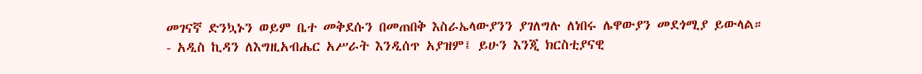መገናኛ ድንኳኑን ወይም ቤተ መቅደሱን በመጠበቅ እስራኤላውያንን ያገለግሉ ለነበሩ ሌዋውያን መደጎሚያ ይውላል።
- አዲስ ኪዳን ለእግዚአብሔር አሥራት እንዲሰጥ አያዝም፤ ይሁን እንጂ ክርስቲያናዊ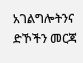አገልግሎትንና ድኾችን መርጃ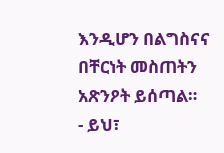እንዲሆን በልግስናና በቸርነት መስጠትን አጽንዖት ይሰጣል።
- ይህ፣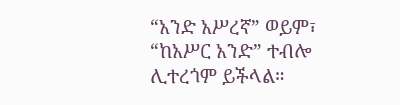“አንድ አሥረኛ” ወይም፣ “ከአሥር አንድ” ተብሎ ሊተረጎም ይችላል።